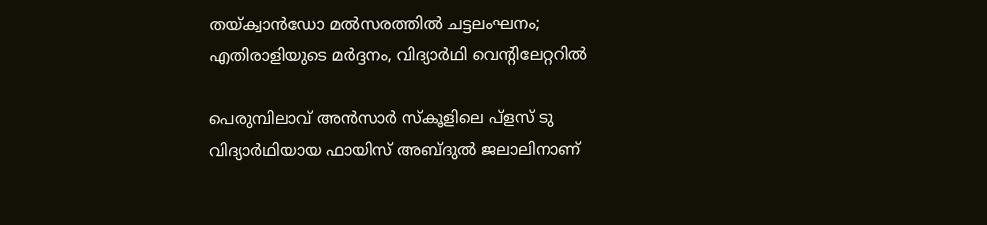തയ്‌ക്വാൻഡോ മൽസരത്തിൽ ചട്ടലംഘനം; എതിരാളിയുടെ മർദ്ദനം, വിദ്യാർഥി വെന്റിലേറ്ററിൽ

പെരുമ്പിലാവ് അൻസാർ സ്‌കൂളിലെ പ്ളസ് ടു വിദ്യാർഥിയായ ഫായിസ് അബ്‌ദുൽ ജലാലിനാണ്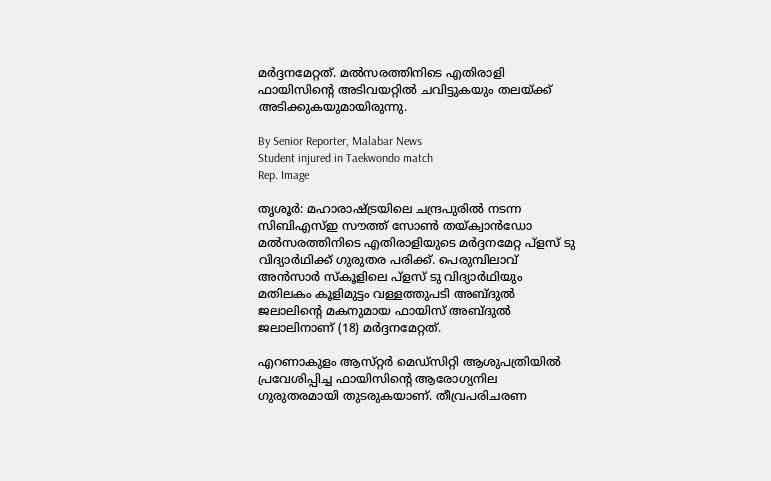മർദ്ദനമേറ്റത്. മൽസരത്തിനിടെ എതിരാളി ഫായിസിന്റെ അടിവയറ്റിൽ ചവിട്ടുകയും തലയ്‌ക്ക് അടിക്കുകയുമായിരുന്നു.

By Senior Reporter, Malabar News
Student injured in Taekwondo match
Rep. Image

തൃശൂർ: മഹാരാഷ്‌ട്രയിലെ ചന്ദ്രപുരിൽ നടന്ന സിബിഎസ്ഇ സൗത്ത് സോൺ തയ്‌ക്വാൻഡോ മൽസരത്തിനിടെ എതിരാളിയുടെ മർദ്ദനമേറ്റ പ്ളസ് ടു വിദ്യാർഥിക്ക് ഗുരുതര പരിക്ക്. പെരുമ്പിലാവ് അൻസാർ സ്‌കൂളിലെ പ്ളസ് ടു വിദ്യാർഥിയും മതിലകം കൂളിമുട്ടം വള്ളത്തുപടി അബ്‌ദുൽ ജലാലിന്റെ മകനുമായ ഫായിസ് അബ്‌ദുൽ ജലാലിനാണ് (18) മർദ്ദനമേറ്റത്.

എറണാകുളം ആസ്‌റ്റർ മെഡ്‌സിറ്റി ആശുപത്രിയിൽ പ്രവേശിപ്പിച്ച ഫായിസിന്റെ ആരോഗ്യനില ഗുരുതരമായി തുടരുകയാണ്. തീവ്രപരിചരണ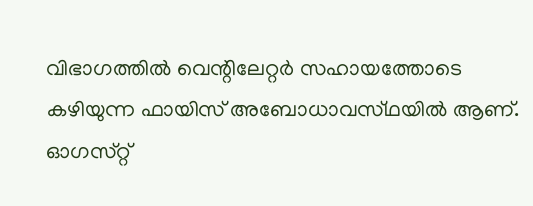വിഭാഗത്തിൽ വെന്റിലേറ്റർ സഹായത്തോടെ കഴിയുന്ന ഫായിസ് അബോധാവസ്‌ഥയിൽ ആണ്. ഓഗസ്‌റ്റ്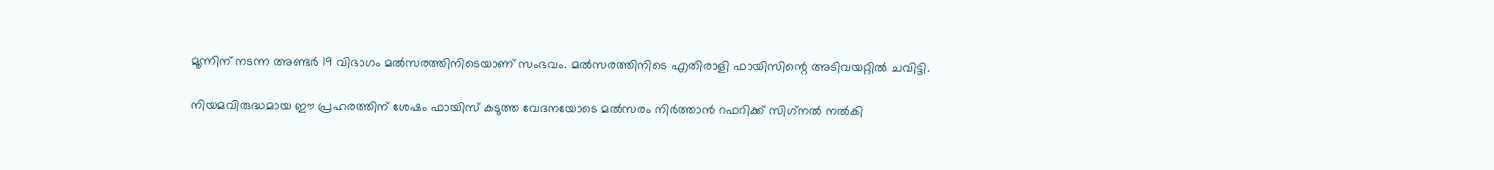മൂന്നിന് നടന്ന അണ്ടർ 19 വിഭാഗം മൽസരത്തിനിടെയാണ് സംഭവം. മൽസരത്തിനിടെ എതിരാളി ഫായിസിന്റെ അടിവയറ്റിൽ ചവിട്ടി.

നിയമവിരുദ്ധമായ ഈ പ്രഹരത്തിന് ശേഷം ഫായിസ് കടുത്ത വേദനയോടെ മൽസരം നിർത്താൻ റഫറിക്ക് സിഗ്‌നൽ നൽകി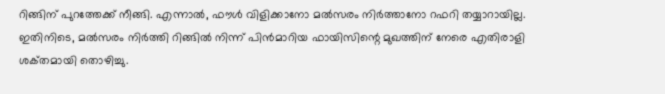റിങ്ങിന് പുറത്തേക്ക് നീങ്ങി. എന്നാൽ, ഫൗൾ വിളിക്കാനോ മൽസരം നിർത്താനോ റഫറി തയ്യാറായില്ല. ഇതിനിടെ, മൽസരം നിർത്തി റിങ്ങിൽ നിന്ന് പിൻമാറിയ ഫായിസിന്റെ മുഖത്തിന് നേരെ എതിരാളി ശക്‌തമായി തൊഴിച്ചു.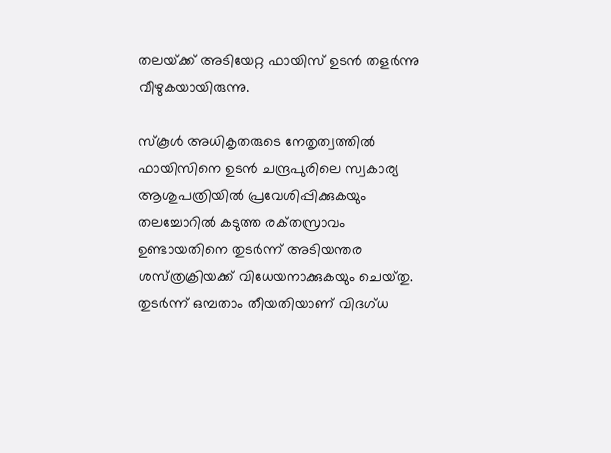തലയ്‌ക്ക് അടിയേറ്റ ഫായിസ് ഉടൻ തളർന്നു വീഴുകയായിരുന്നു.

സ്‌കൂൾ അധികൃതരുടെ നേതൃത്വത്തിൽ ഫായിസിനെ ഉടൻ ചന്ദ്രപുരിലെ സ്വകാര്യ ആശുപത്രിയിൽ പ്രവേശിപ്പിക്കുകയും തലച്ചോറിൽ കടുത്ത രക്‌തസ്രാവം ഉണ്ടായതിനെ തുടർന്ന് അടിയന്തര ശസ്‌ത്രക്രിയക്ക്‌ വിധേയനാക്കുകയും ചെയ്‌തു. തുടർന്ന് ഒമ്പതാം തീയതിയാണ് വിദഗ്‌ധ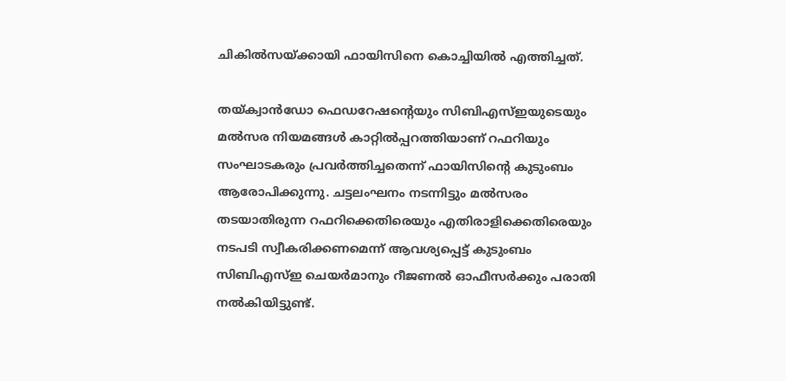ചികിൽസയ്‌ക്കായി ഫായിസിനെ കൊച്ചിയിൽ എത്തിച്ചത്.

തയ്‌ക്വാൻഡോ ഫെഡറേഷന്റെയും സിബിഎസ്ഇയുടെയും മൽസര നിയമങ്ങൾ കാറ്റിൽപ്പറത്തിയാണ് റഫറിയും സംഘാടകരും പ്രവർത്തിച്ചതെന്ന് ഫായിസിന്റെ കുടുംബം ആരോപിക്കുന്നു. ചട്ടലംഘനം നടന്നിട്ടും മൽസരം തടയാതിരുന്ന റഫറിക്കെതിരെയും എതിരാളിക്കെതിരെയും നടപടി സ്വീകരിക്കണമെന്ന് ആവശ്യപ്പെട്ട് കുടുംബം സിബിഎസ്ഇ ചെയർമാനും റീജണൽ ഓഫീസർക്കും പരാതി നൽകിയിട്ടുണ്ട്.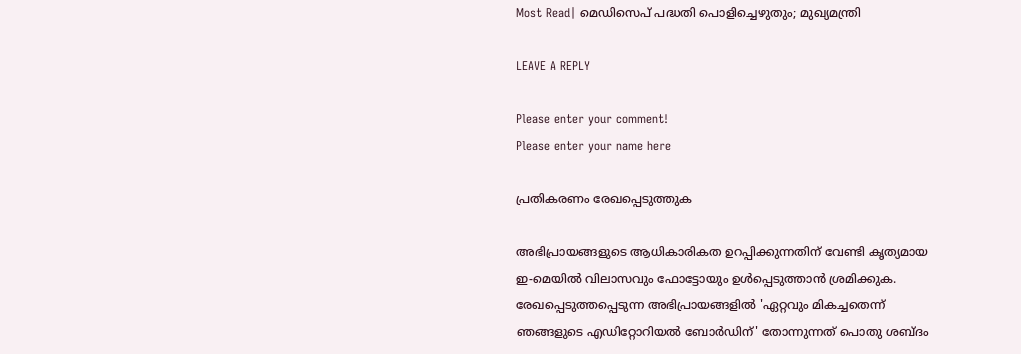Most Read| മെഡിസെപ് പദ്ധതി പൊളിച്ചെഴുതും; മുഖ്യമന്ത്രി

LEAVE A REPLY

Please enter your comment!
Please enter your name here

പ്രതികരണം രേഖപ്പെടുത്തുക

അഭിപ്രായങ്ങളുടെ ആധികാരികത ഉറപ്പിക്കുന്നതിന് വേണ്ടി കൃത്യമായ ഇ-മെയിൽ വിലാസവും ഫോട്ടോയും ഉൾപ്പെടുത്താൻ ശ്രമിക്കുക. രേഖപ്പെടുത്തപ്പെടുന്ന അഭിപ്രായങ്ങളിൽ 'ഏറ്റവും മികച്ചതെന്ന് ഞങ്ങളുടെ എഡിറ്റോറിയൽ ബോർഡിന്' തോന്നുന്നത് പൊതു ശബ്‌ദം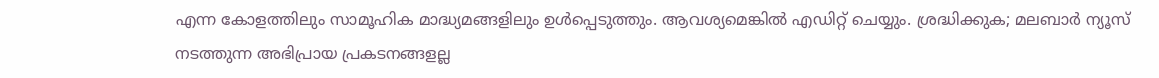എന്ന കോളത്തിലും സാമൂഹിക മാദ്ധ്യമങ്ങളിലും ഉൾപ്പെടുത്തും. ആവശ്യമെങ്കിൽ എഡിറ്റ് ചെയ്യും. ശ്രദ്ധിക്കുക; മലബാർ ന്യൂസ് നടത്തുന്ന അഭിപ്രായ പ്രകടനങ്ങളല്ല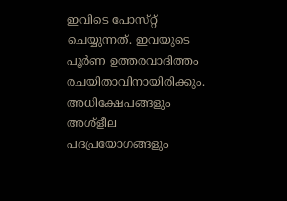ഇവിടെ പോസ്‌റ്റ് ചെയ്യുന്നത്. ഇവയുടെ പൂർണ ഉത്തരവാദിത്തം രചയിതാവിനായിരിക്കും. അധിക്ഷേപങ്ങളും അശ്‌ളീല പദപ്രയോഗങ്ങളും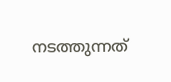നടത്തുന്നത്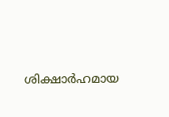ശിക്ഷാർഹമായ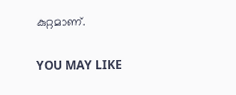കുറ്റമാണ്.

YOU MAY LIKE